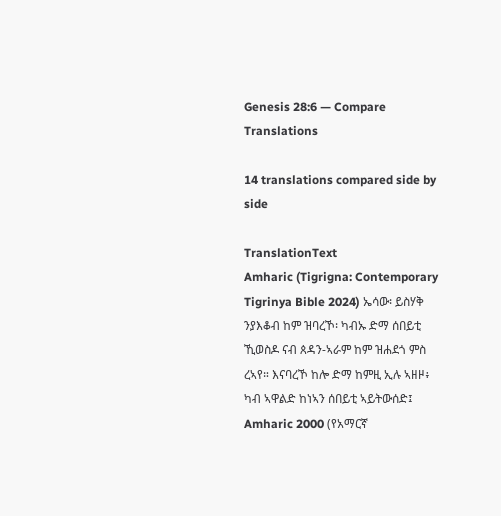Genesis 28:6 — Compare Translations

14 translations compared side by side

TranslationText
Amharic (Tigrigna: Contemporary Tigrinya Bible 2024) ኤሳው፡ ይስሃቅ ንያእቆብ ከም ዝባረኾ፡ ካብኡ ድማ ሰበይቲ ኺወስዶ ናብ ጰዳን-ኣራም ከም ዝሐደጎ ምስ ረኣየ። እናባረኾ ከሎ ድማ ከምዚ ኢሉ ኣዘዞ፥ ካብ ኣዋልድ ከነኣን ሰበይቲ ኣይትውሰድ፤
Amharic 2000 (የአማርኛ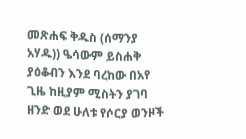መጽሐፍ ቅዱስ (ሰማንያ አሃዱ)) ዔሳውም ይስሐቅ ያዕቆብን እንደ ባረከው በአየ ጊዜ ከዚያም ሚስትን ያገባ ዘንድ ወደ ሁለቱ የሶርያ ወንዞች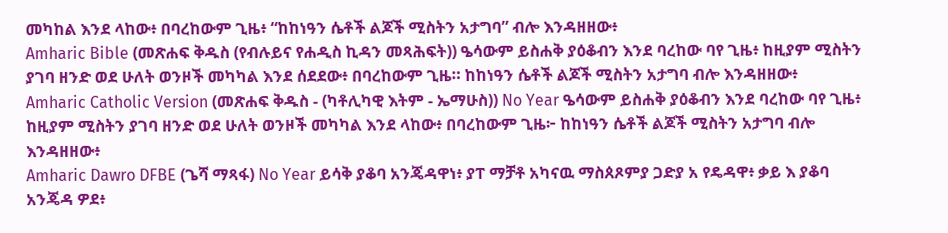መካከል እንደ ላከው፥ በባረከውም ጊዜ፥ “ከከነዓን ሴቶች ልጆች ሚስትን አታግባ” ብሎ እንዳዘዘው፥
Amharic Bible (መጽሐፍ ቅዱስ (የብሉይና የሐዲስ ኪዳን መጻሕፍት)) ዔሳውም ይስሐቅ ያዕቆብን እንደ ባረከው ባየ ጊዜ፥ ከዚያም ሚስትን ያገባ ዘንድ ወደ ሁለት ወንዞች መካካል እንደ ሰደደው፥ በባረከውም ጊዜ። ከከነዓን ሴቶች ልጆች ሚስትን አታግባ ብሎ እንዳዘዘው፥
Amharic Catholic Version (መጽሐፍ ቅዱስ - (ካቶሊካዊ እትም - ኤማሁስ)) No Year ዔሳውም ይስሐቅ ያዕቆብን እንደ ባረከው ባየ ጊዜ፥ ከዚያም ሚስትን ያገባ ዘንድ ወደ ሁለት ወንዞች መካካል እንደ ላከው፥ በባረከውም ጊዜ፦ ከከነዓን ሴቶች ልጆች ሚስትን አታግባ ብሎ እንዳዘዘው፥
Amharic Dawro DFBE (ጌሻ ማጻፋ) No Year ይሳቅ ያቆባ አንጄዳዋነ፥ ያፐ ማቻቶ አካናዉ ማስጰጾምያ ጋድያ አ የዴዳዋ፥ ቃይ እ ያቆባ አንጄዳ ዎደ፥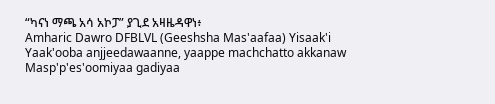“ካናነ ማጫ አሳ አኮፓ” ያጊደ አዛዜዳዋነ፥
Amharic Dawro DFBLVL (Geeshsha Mas'aafaa) Yisaak'i Yaak'ooba anjjeedawaanne, yaappe machchatto akkanaw Masp'p'es'oomiyaa gadiyaa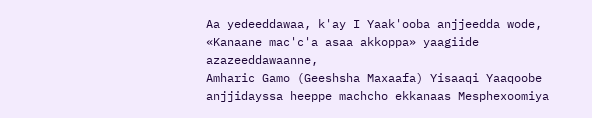Aa yedeeddawaa, k'ay I Yaak'ooba anjjeedda wode, «Kanaane mac'c'a asaa akkoppa» yaagiide azazeeddawaanne,
Amharic Gamo (Geeshsha Maxaafa) Yisaaqi Yaaqoobe anjjidayssa heeppe machcho ekkanaas Mesphexoomiya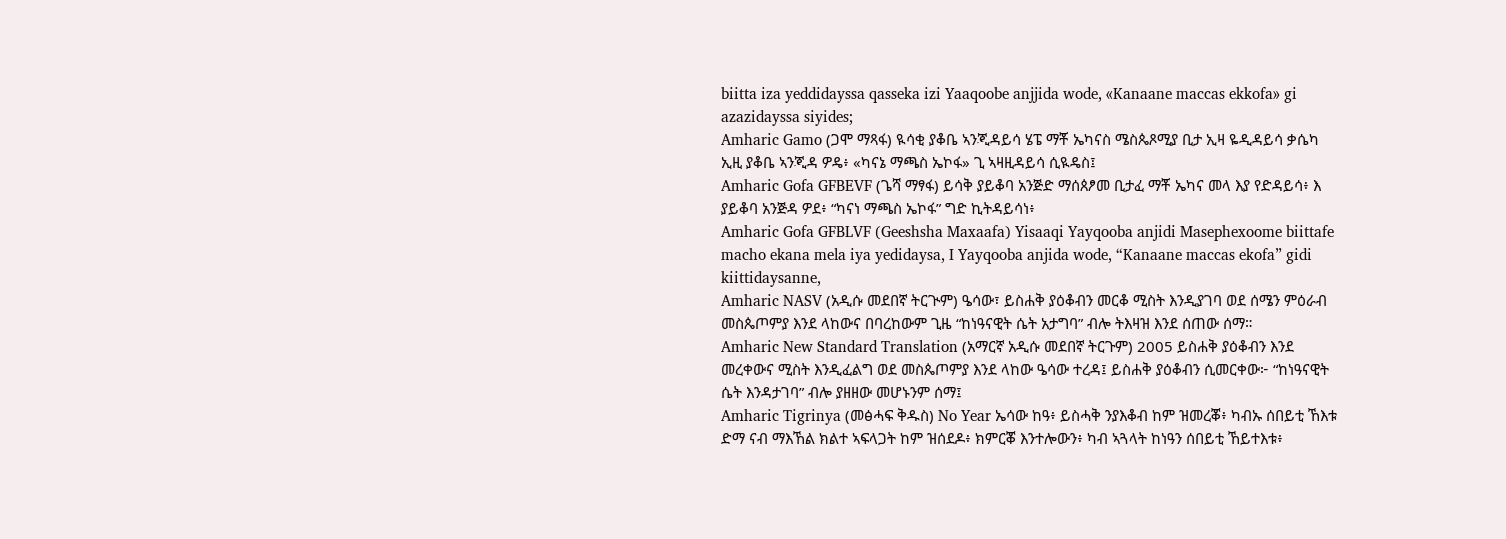biitta iza yeddidayssa qasseka izi Yaaqoobe anjjida wode, «Kanaane maccas ekkofa» gi azazidayssa siyides;
Amharic Gamo (ጋሞ ማጻፋ) ዪሳቂ ያቆቤ ኣንጂዳይሳ ሄፔ ማቾ ኤካናስ ሜስጴጾሚያ ቢታ ኢዛ ዬዲዳይሳ ቃሴካ ኢዚ ያቆቤ ኣንጂዳ ዎዴ፥ «ካናኔ ማጫስ ኤኮፋ» ጊ ኣዛዚዳይሳ ሲዪዴስ፤
Amharic Gofa GFBEVF (ጌሻ ማፃፋ) ይሳቅ ያይቆባ አንጅድ ማሰጰፆመ ቢታፈ ማቾ ኤካና መላ እያ የድዳይሳ፥ እ ያይቆባ አንጅዳ ዎደ፥ “ካናነ ማጫስ ኤኮፋ” ግድ ኪትዳይሳነ፥
Amharic Gofa GFBLVF (Geeshsha Maxaafa) Yisaaqi Yayqooba anjidi Masephexoome biittafe macho ekana mela iya yedidaysa, I Yayqooba anjida wode, “Kanaane maccas ekofa” gidi kiittidaysanne,
Amharic NASV (አዲሱ መደበኛ ትርጒም) ዔሳው፣ ይስሐቅ ያዕቆብን መርቆ ሚስት እንዲያገባ ወደ ሰሜን ምዕራብ መስጴጦምያ እንደ ላከውና በባረከውም ጊዜ “ከነዓናዊት ሴት አታግባ” ብሎ ትእዛዝ እንደ ሰጠው ሰማ።
Amharic New Standard Translation (አማርኛ አዲሱ መደበኛ ትርጉም) 2005 ይስሐቅ ያዕቆብን እንደ መረቀውና ሚስት እንዲፈልግ ወደ መስጴጦምያ እንደ ላከው ዔሳው ተረዳ፤ ይስሐቅ ያዕቆብን ሲመርቀው፦ “ከነዓናዊት ሴት እንዳታገባ” ብሎ ያዘዘው መሆኑንም ሰማ፤
Amharic Tigrinya (መፅሓፍ ቅዱስ) No Year ኤሳው ከዓ፥ ይስሓቅ ንያእቆብ ከም ዝመረቖ፥ ካብኡ ሰበይቲ ኸእቱ ድማ ናብ ማእኸል ክልተ ኣፍላጋት ከም ዝሰደዶ፥ ክምርቖ እንተሎውን፥ ካብ ኣጓላት ከነዓን ሰበይቲ ኸይተእቱ፥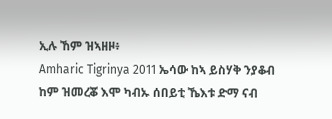ኢሉ ኸም ዝኣዘዞ፥
Amharic Tigrinya 2011 ኤሳው ከኣ ይስሃቅ ንያቆብ ከም ዝመረቖ እሞ ካብኡ ሰበይቲ ኼእቱ ድማ ናብ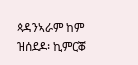ጳዳንኣራም ከም ዝሰደዶ፡ ኪምርቖ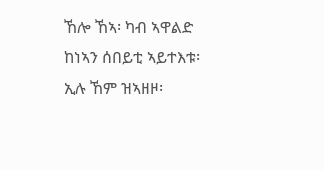ኸሎ ኸኣ፡ ካብ ኣዋልድ ከነኣን ሰበይቲ ኣይተእቱ፡ ኢሉ ኸም ዝኣዘዞ፡